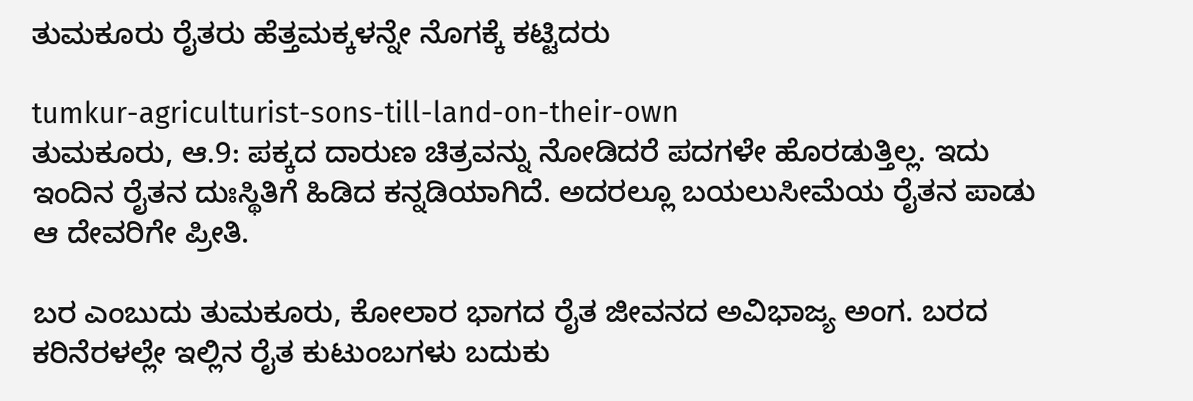ತುಮಕೂರು ರೈತರು ಹೆತ್ತಮಕ್ಕಳನ್ನೇ ನೊಗಕ್ಕೆ ಕಟ್ಟಿದರು

tumkur-agriculturist-sons-till-land-on-their-own
ತುಮಕೂರು, ಆ.9: ಪಕ್ಕದ ದಾರುಣ ಚಿತ್ರವನ್ನು ನೋಡಿದರೆ ಪದಗಳೇ ಹೊರಡುತ್ತಿಲ್ಲ. ಇದು ಇಂದಿನ ರೈತನ ದುಃಸ್ಥಿತಿಗೆ ಹಿಡಿದ ಕನ್ನಡಿಯಾಗಿದೆ. ಅದರಲ್ಲೂ ಬಯಲುಸೀಮೆಯ ರೈತನ ಪಾಡು ಆ ದೇವರಿಗೇ ಪ್ರೀತಿ.

ಬರ ಎಂಬುದು ತುಮಕೂರು, ಕೋಲಾರ ಭಾಗದ ರೈತ ಜೀವನದ ಅವಿಭಾಜ್ಯ ಅಂಗ. ಬರದ ಕರಿನೆರಳಲ್ಲೇ ಇಲ್ಲಿನ ರೈತ ಕುಟುಂಬಗಳು ಬದುಕು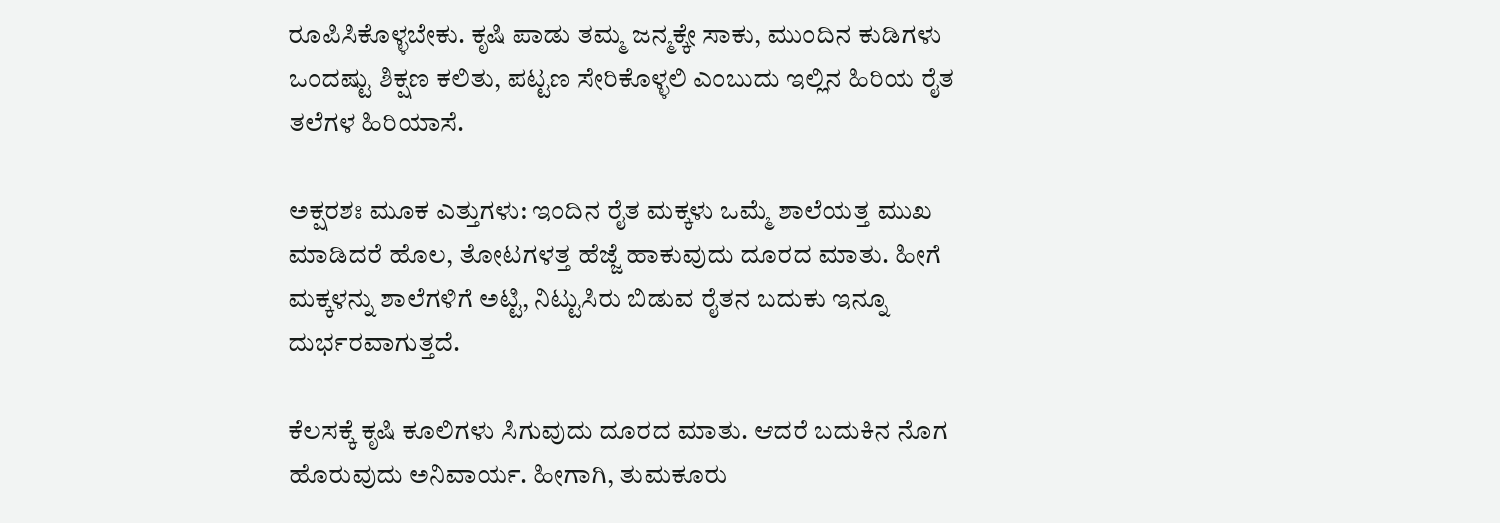ರೂಪಿಸಿಕೊಳ್ಳಬೇಕು. ಕೃಷಿ ಪಾಡು ತಮ್ಮ ಜನ್ಮಕ್ಕೇ ಸಾಕು, ಮುಂದಿನ ಕುಡಿಗಳು ಒಂದಷ್ಟು ಶಿಕ್ಷಣ ಕಲಿತು, ಪಟ್ಟಣ ಸೇರಿಕೊಳ್ಳಲಿ ಎಂಬುದು ಇಲ್ಲಿನ ಹಿರಿಯ ರೈತ ತಲೆಗಳ ಹಿರಿಯಾಸೆ.

ಅಕ್ಷರಶಃ ಮೂಕ ಎತ್ತುಗಳು: ಇಂದಿನ ರೈತ ಮಕ್ಕಳು ಒಮ್ಮೆ ಶಾಲೆಯತ್ತ ಮುಖ ಮಾಡಿದರೆ ಹೊಲ, ತೋಟಗಳತ್ತ ಹೆಜ್ಜೆ ಹಾಕುವುದು ದೂರದ ಮಾತು. ಹೀಗೆ ಮಕ್ಕಳನ್ನು ಶಾಲೆಗಳಿಗೆ ಅಟ್ಟಿ, ನಿಟ್ಟುಸಿರು ಬಿಡುವ ರೈತನ ಬದುಕು ಇನ್ನೂ ದುರ್ಭರವಾಗುತ್ತದೆ.

ಕೆಲಸಕ್ಕೆ ಕೃಷಿ ಕೂಲಿಗಳು ಸಿಗುವುದು ದೂರದ ಮಾತು. ಆದರೆ ಬದುಕಿನ ನೊಗ ಹೊರುವುದು ಅನಿವಾರ್ಯ. ಹೀಗಾಗಿ, ತುಮಕೂರು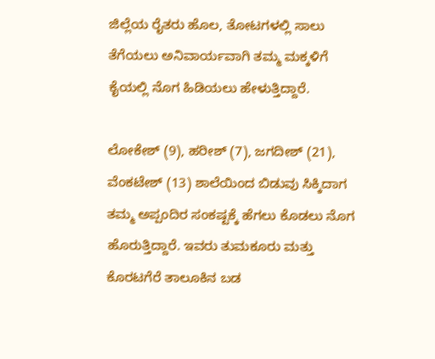ಜಿಲ್ಲೆಯ ರೈತರು ಹೊಲ, ತೋಟಗಳಲ್ಲಿ ಸಾಲು ತೆಗೆಯಲು ಅನಿವಾರ್ಯವಾಗಿ ತಮ್ಮ ಮಕ್ಕಳಿಗೆ ಕೈಯಲ್ಲಿ ನೊಗ ಹಿಡಿಯಲು ಹೇಳುತ್ತಿದ್ದಾರೆ.

ಲೋಕೇಶ್ (9), ಹರೀಶ್ (7), ಜಗದೀಶ್ (21), ವೆಂಕಟೇಶ್ (13) ಶಾಲೆಯಿಂದ ಬಿಡುವು ಸಿಕ್ಕಿದಾಗ ತಮ್ಮ ಅಪ್ಪಂದಿರ ಸಂಕಷ್ಟಕ್ಕೆ ಹೆಗಲು ಕೊಡಲು ನೊಗ ಹೊರುತ್ತಿದ್ದಾರೆ. ಇವರು ತುಮಕೂರು ಮತ್ತು ಕೊರಟಗೆರೆ ತಾಲೂಕಿನ ಬಡ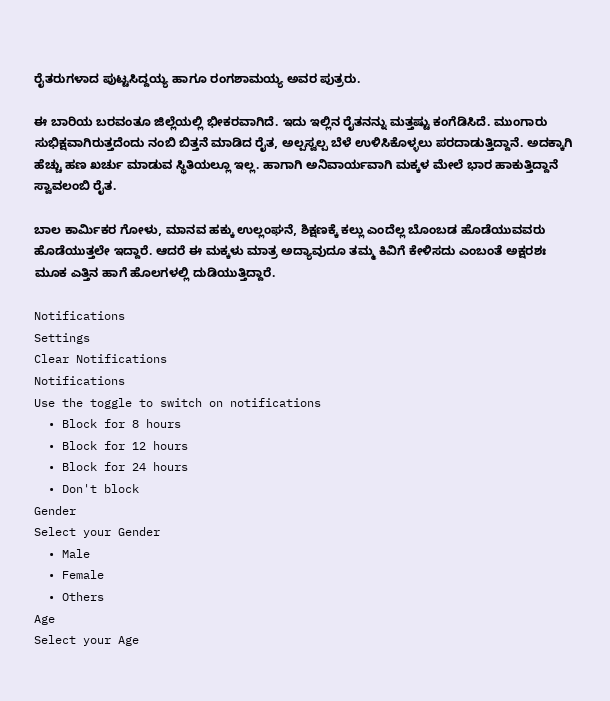ರೈತರುಗಳಾದ ಪುಟ್ಟಸಿದ್ದಯ್ಯ ಹಾಗೂ ರಂಗಶಾಮಯ್ಯ ಅವರ ಪುತ್ರರು.

ಈ ಬಾರಿಯ ಬರವಂತೂ ಜಿಲ್ಲೆಯಲ್ಲಿ ಭೀಕರವಾಗಿದೆ. ಇದು ಇಲ್ಲಿನ ರೈತನನ್ನು ಮತ್ತಷ್ಟು ಕಂಗೆಡಿಸಿದೆ. ಮುಂಗಾರು ಸುಭಿಕ್ಷವಾಗಿರುತ್ತದೆಂದು ನಂಬಿ ಬಿತ್ತನೆ ಮಾಡಿದ ರೈತ, ಅಲ್ಪಸ್ವಲ್ಪ ಬೆಳೆ ಉಳಿಸಿಕೊಳ್ಳಲು ಪರದಾಡುತ್ತಿದ್ದಾನೆ. ಅದಕ್ಕಾಗಿ ಹೆಚ್ಚು ಹಣ ಖರ್ಚು ಮಾಡುವ ಸ್ಥಿತಿಯಲ್ಲೂ ಇಲ್ಲ. ಹಾಗಾಗಿ ಅನಿವಾರ್ಯವಾಗಿ ಮಕ್ಕಳ ಮೇಲೆ ಭಾರ ಹಾಕುತ್ತಿದ್ದಾನೆ ಸ್ವಾವಲಂಬಿ ರೈತ.

ಬಾಲ ಕಾರ್ಮಿಕರ ಗೋಳು, ಮಾನವ ಹಕ್ಕು ಉಲ್ಲಂಘನೆ, ಶಿಕ್ಷಣಕ್ಕೆ ಕಲ್ಲು ಎಂದೆಲ್ಲ ಬೊಂಬಡ ಹೊಡೆಯುವವರು ಹೊಡೆಯುತ್ತಲೇ ಇದ್ದಾರೆ. ಆದರೆ ಈ ಮಕ್ಕಳು ಮಾತ್ರ ಅದ್ಯಾವುದೂ ತಮ್ಮ ಕಿವಿಗೆ ಕೇಳಿಸದು ಎಂಬಂತೆ ಅಕ್ಷರಶಃ ಮೂಕ ಎತ್ತಿನ ಹಾಗೆ ಹೊಲಗಳಲ್ಲಿ ದುಡಿಯುತ್ತಿದ್ದಾರೆ.

Notifications
Settings
Clear Notifications
Notifications
Use the toggle to switch on notifications
  • Block for 8 hours
  • Block for 12 hours
  • Block for 24 hours
  • Don't block
Gender
Select your Gender
  • Male
  • Female
  • Others
Age
Select your Age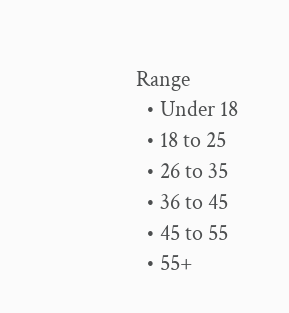Range
  • Under 18
  • 18 to 25
  • 26 to 35
  • 36 to 45
  • 45 to 55
  • 55+